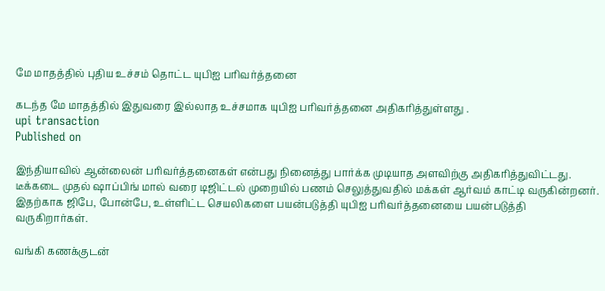மே மாதத்தில் புதிய உச்சம் தொட்ட யுபிஐ பரிவர்த்தனை

கடந்த மே மாதத்தில் இதுவரை இல்லாத உச்சமாக யுபிஐ பரிவர்த்தனை அதிகரித்துள்ளது .
upi transaction
Published on

இந்தியாவில் ஆன்லைன் பரிவர்த்தனைகள் என்பது நினைத்து பார்க்க முடியாத அளவிற்கு அதிகரித்துவிட்டது. டீக்கடை முதல் ஷாப்பிங் மால் வரை டிஜிட்டல் முறையில் பணம் செலுத்துவதில் மக்கள் ஆர்வம் காட்டி வருகின்றனர். இதற்காக ஜிபே, போன்பே, உள்ளிட்ட செயலிகளை பயன்படுத்தி யுபிஐ பரிவர்த்தனையை பயன்படுத்தி வருகிறார்கள்.

வங்கி கணக்குடன்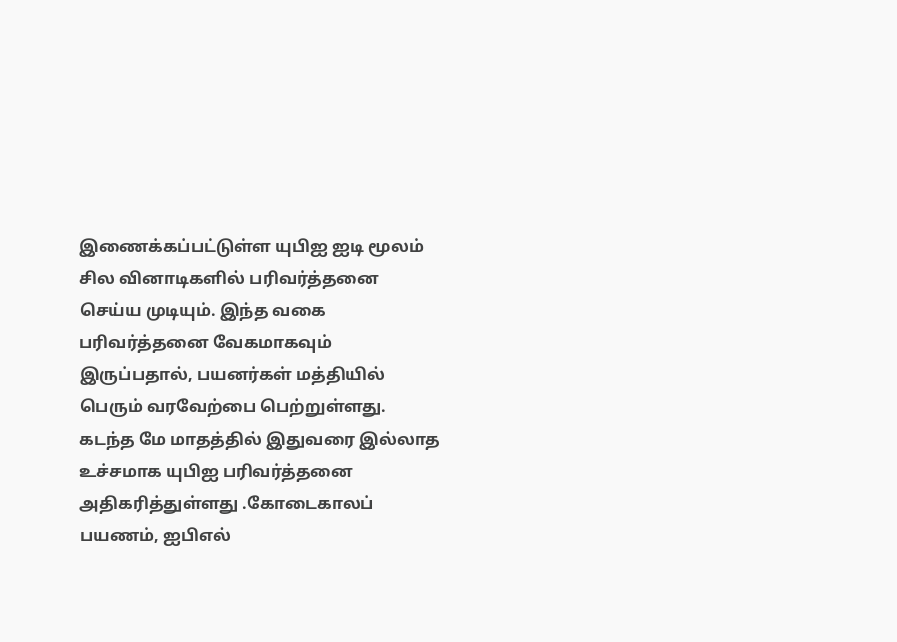இணைக்கப்பட்டுள்ள யுபிஐ ஐடி மூலம் சில வினாடிகளில் பரிவர்த்தனை செய்ய முடியும். இந்த வகை பரிவர்த்தனை வேகமாகவும் இருப்பதால், பயனர்கள் மத்தியில் பெரும் வரவேற்பை பெற்றுள்ளது. கடந்த மே மாதத்தில் இதுவரை இல்லாத உச்சமாக யுபிஐ பரிவர்த்தனை அதிகரித்துள்ளது .கோடைகாலப் பயணம், ஐபிஎல்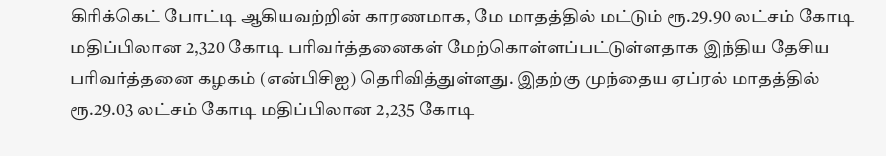கிரிக்கெட் போட்டி ஆகியவற்றின் காரணமாக, மே மாதத்தில் மட்டும் ரூ.29.90 லட்சம் கோடி மதிப்பிலான 2,320 கோடி பரிவர்த்தனைகள் மேற்கொள்ளப்பட்டுள்ளதாக இந்திய தேசிய பரிவர்த்தனை கழகம் (என்பிசிஐ) தெரிவித்துள்ளது. இதற்கு முந்தைய ஏப்ரல் மாதத்தில் ரூ.29.03 லட்சம் கோடி மதிப்பிலான 2,235 கோடி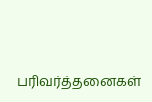பரிவர்த்தனைகள்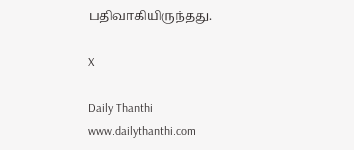பதிவாகியிருந்தது.

X

Daily Thanthi
www.dailythanthi.com